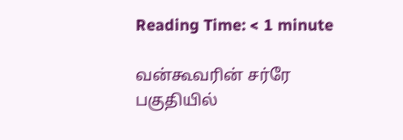Reading Time: < 1 minute

வன்கூவரின் சர்ரே பகுதியில்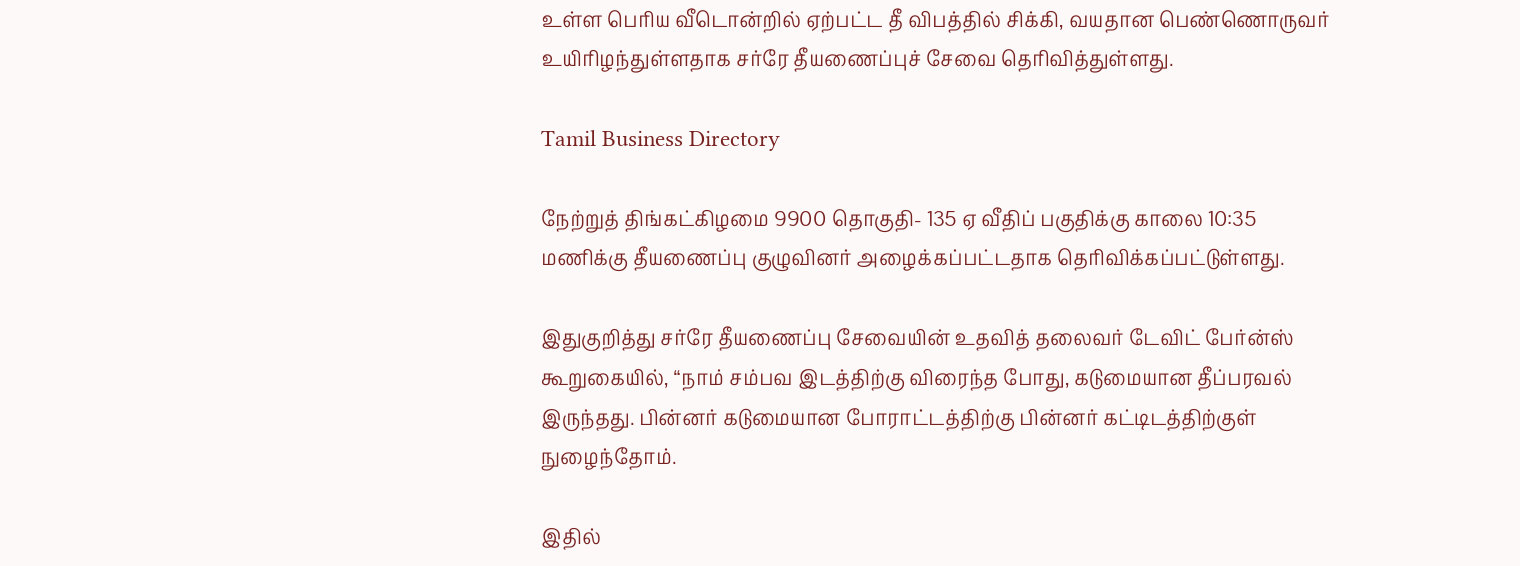உள்ள பெரிய வீடொன்றில் ஏற்பட்ட தீ விபத்தில் சிக்கி, வயதான பெண்ணொருவர் உயிரிழந்துள்ளதாக சர்ரே தீயணைப்புச் சேவை தெரிவித்துள்ளது.

Tamil Business Directory

நேற்றுத் திங்கட்கிழமை 9900 தொகுதி- 135 ஏ வீதிப் பகுதிக்கு காலை 10:35 மணிக்கு தீயணைப்பு குழுவினர் அழைக்கப்பட்டதாக தெரிவிக்கப்பட்டுள்ளது.

இதுகுறித்து சர்ரே தீயணைப்பு சேவையின் உதவித் தலைவர் டேவிட் பேர்ன்ஸ் கூறுகையில், “நாம் சம்பவ இடத்திற்கு விரைந்த போது, கடுமையான தீப்பரவல் இருந்தது. பின்னர் கடுமையான போராட்டத்திற்கு பின்னர் கட்டிடத்திற்குள் நுழைந்தோம்.

இதில்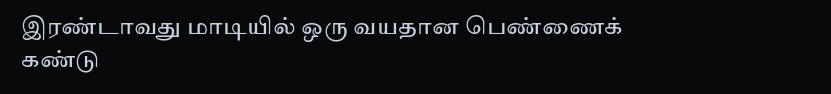இரண்டாவது மாடியில் ஒரு வயதான பெண்ணைக் கண்டு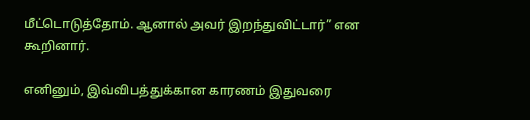மீட்டொடுத்தோம். ஆனால் அவர் இறந்துவிட்டார்” என கூறினார்.

எனினும், இவ்விபத்துக்கான காரணம் இதுவரை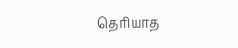தெரியாத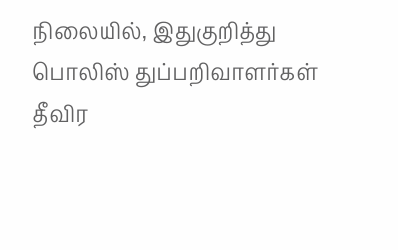நிலையில், இதுகுறித்து பொலிஸ் துப்பறிவாளர்கள் தீவிர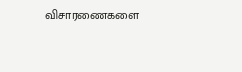விசாரணைகளை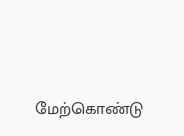மேற்கொண்டு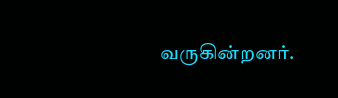வருகின்றனர்.